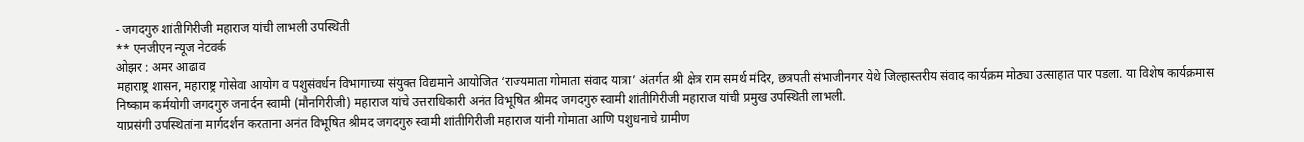- जगदगुरु शांतीगिरीजी महाराज यांची लाभली उपस्थिती
** एनजीएन न्यूज नेटवर्क
ओझर : अमर आढाव
महाराष्ट्र शासन, महाराष्ट्र गोसेवा आयोग व पशुसंवर्धन विभागाच्या संयुक्त विद्यमाने आयोजित ‘राज्यमाता गोमाता संवाद यात्रा’ अंतर्गत श्री क्षेत्र राम समर्थ मंदिर, छत्रपती संभाजीनगर येथे जिल्हास्तरीय संवाद कार्यक्रम मोठ्या उत्साहात पार पडला. या विशेष कार्यक्रमास निष्काम कर्मयोगी जगदगुरु जनार्दन स्वामी (मौनगिरीजी) महाराज यांचे उत्तराधिकारी अनंत विभूषित श्रीमद जगदगुरु स्वामी शांतीगिरीजी महाराज यांची प्रमुख उपस्थिती लाभली.
याप्रसंगी उपस्थितांना मार्गदर्शन करताना अनंत विभूषित श्रीमद जगदगुरु स्वामी शांतीगिरीजी महाराज यांनी गोमाता आणि पशुधनाचे ग्रामीण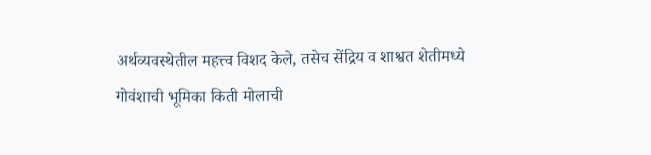अर्थव्यवस्थेतील महत्त्व विशद केले, तसेच सेंद्रिय व शाश्वत शेतीमध्ये गोवंशाची भूमिका किती मोलाची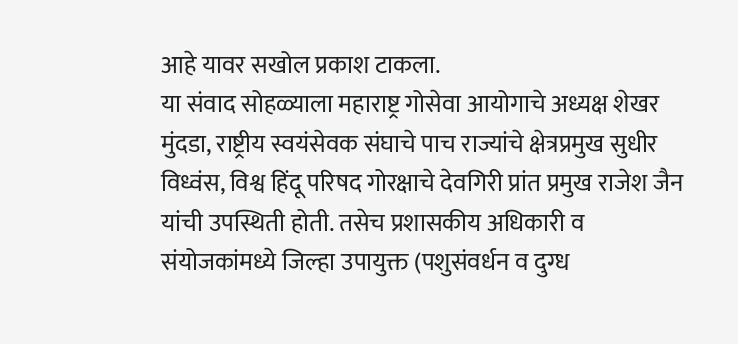आहे यावर सखोल प्रकाश टाकला.
या संवाद सोहळ्याला महाराष्ट्र गोसेवा आयोगाचे अध्यक्ष शेखर मुंदडा, राष्ट्रीय स्वयंसेवक संघाचे पाच राज्यांचे क्षेत्रप्रमुख सुधीर विध्वंस, विश्व हिंदू परिषद गोरक्षाचे देवगिरी प्रांत प्रमुख राजेश जैन यांची उपस्थिती होती. तसेच प्रशासकीय अधिकारी व संयोजकांमध्ये जिल्हा उपायुक्त (पशुसंवर्धन व दुग्ध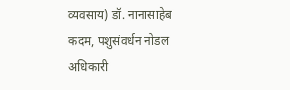व्यवसाय) डॉ. नानासाहेब कदम, पशुसंवर्धन नोडल अधिकारी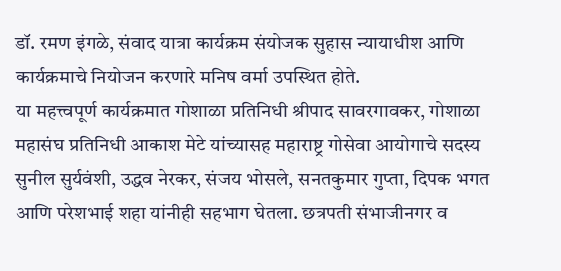डॉ. रमण इंगळे, संवाद यात्रा कार्यक्रम संयोजक सुहास न्यायाधीश आणि कार्यक्रमाचे नियोजन करणारे मनिष वर्मा उपस्थित होते.
या महत्त्वपूर्ण कार्यक्रमात गोशाळा प्रतिनिधी श्रीपाद सावरगावकर, गोशाळा महासंघ प्रतिनिधी आकाश मेटे यांच्यासह महाराष्ट्र गोसेवा आयोगाचे सदस्य सुनील सुर्यवंशी, उद्धव नेरकर, संजय भोसले, सनतकुमार गुप्ता, दिपक भगत आणि परेशभाई शहा यांनीही सहभाग घेतला. छत्रपती संभाजीनगर व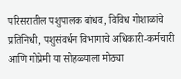परिसरातील पशुपालक बांधव, विविध गोशाळांचे प्रतिनिधी, पशुसंवर्धन विभागाचे अधिकारी-कर्मचारी आणि गोप्रेमी या सोहळ्याला मोठ्या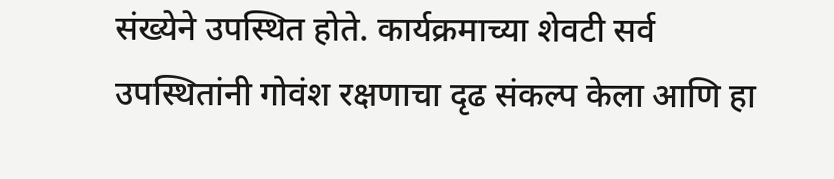संख्येने उपस्थित होते. कार्यक्रमाच्या शेवटी सर्व उपस्थितांनी गोवंश रक्षणाचा दृढ संकल्प केला आणि हा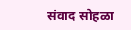संवाद सोहळा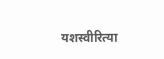यशस्वीरित्या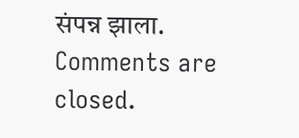संपन्न झाला.
Comments are closed.